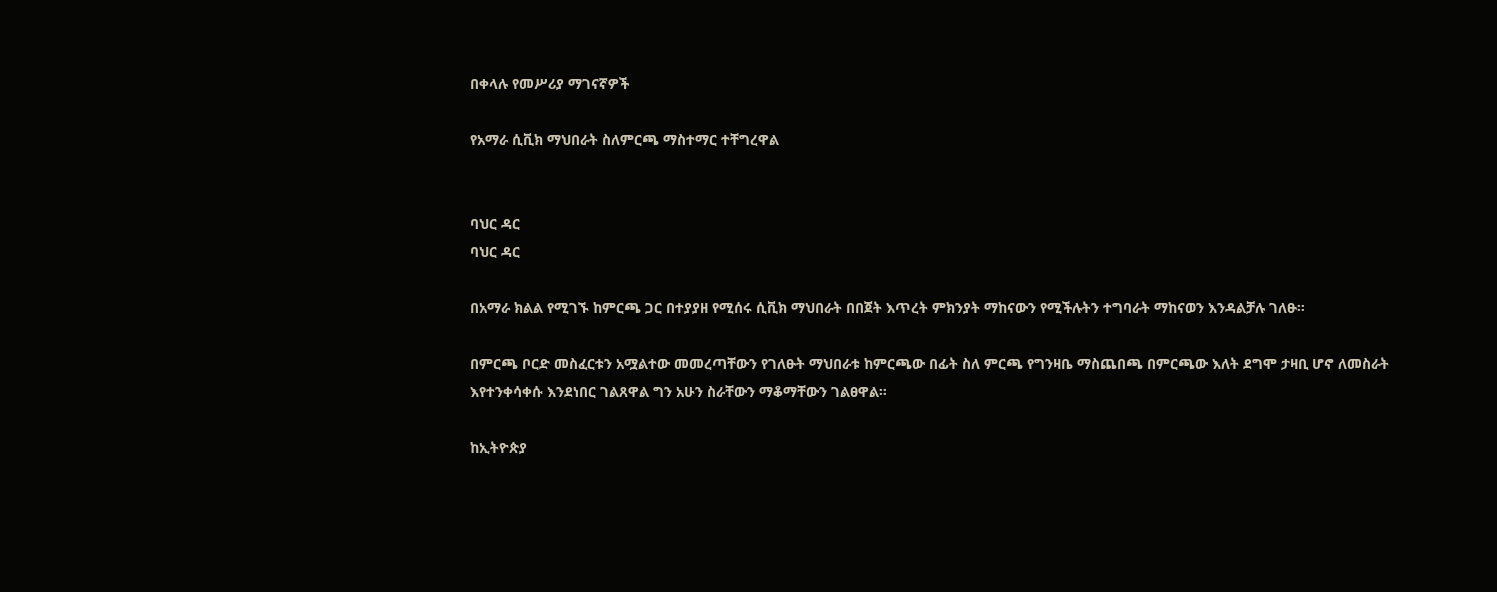በቀላሉ የመሥሪያ ማገናኛዎች

የአማራ ሲቪክ ማህበራት ስለምርጫ ማስተማር ተቸግረዋል


ባህር ዳር
ባህር ዳር

በአማራ ክልል የሚገኙ ከምርጫ ጋር በተያያዘ የሚሰሩ ሲቪክ ማህበራት በበጀት እጥረት ምክንያት ማከናውን የሚችሉትን ተግባራት ማከናወን እንዳልቻሉ ገለፁ።

በምርጫ ቦርድ መስፈርቱን አሟልተው መመረጣቸውን የገለፁት ማህበራቱ ከምርጫው በፊት ስለ ምርጫ የግንዛቤ ማስጨበጫ በምርጫው እለት ደግሞ ታዛቢ ሆኖ ለመስራት እየተንቀሳቀሱ እንደነበር ገልጸዋል ግን አሁን ስራቸውን ማቆማቸውን ገልፀዋል።

ከኢትዮጵያ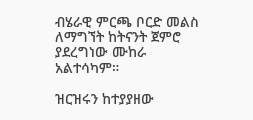ብሄራዊ ምርጫ ቦርድ መልስ ለማግኘት ከትናንት ጀምሮ ያደረግነው ሙከራ አልተሳካም።

ዝርዝሩን ከተያያዘው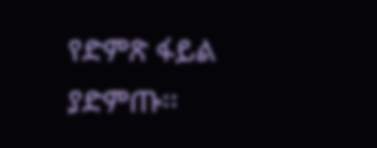የድምጽ ፋይል ያድምጡ፡፡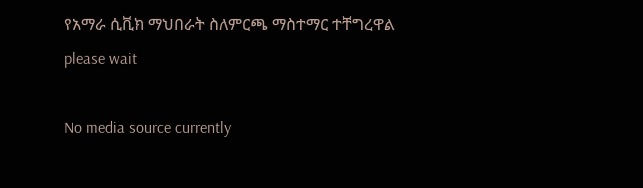የአማራ ሲቪክ ማህበራት ስለምርጫ ማስተማር ተቸግረዋል
please wait

No media source currently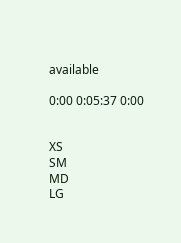available

0:00 0:05:37 0:00


XS
SM
MD
LG